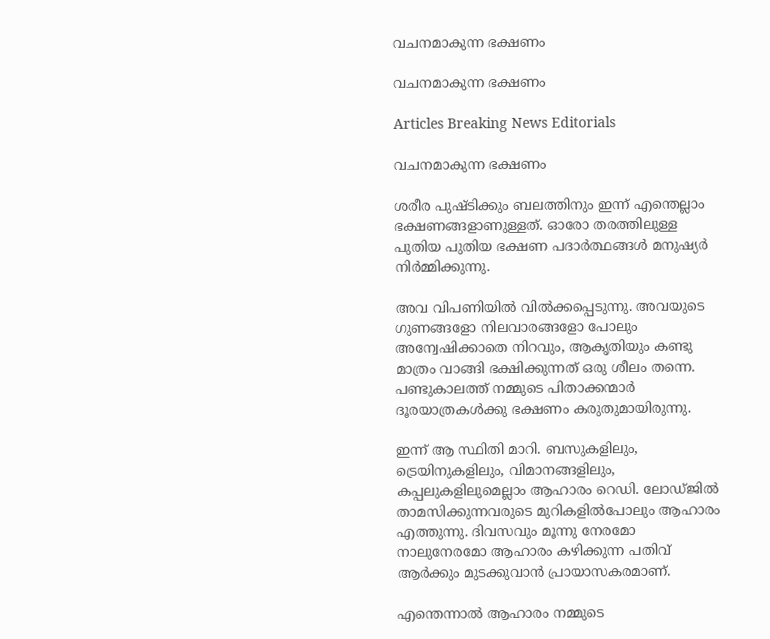വചനമാകുന്ന ഭക്ഷണം

വചനമാകുന്ന ഭക്ഷണം

Articles Breaking News Editorials

വചനമാകുന്ന ഭക്ഷണം

ശരീര പുഷ്ടിക്കും ബലത്തിനും ഇന്ന് എന്തെല്ലാം ഭക്ഷണങ്ങളാണുള്ളത്. ഓരോ തരത്തിലുള്ള പുതിയ പുതിയ ഭക്ഷണ പദാര്‍ത്ഥങ്ങള്‍ മനുഷ്യര്‍ നിര്‍മ്മിക്കുന്നു.

അവ വിപണിയില്‍ വില്‍ക്കപ്പെടുന്നു. അവയുടെ ഗുണങ്ങളോ നിലവാരങ്ങളോ പോലും അന്വേഷിക്കാതെ നിറവും, ആകൃതിയും കണ്ടു മാത്രം വാങ്ങി ഭക്ഷിക്കുന്നത് ഒരു ശീലം തന്നെ. പണ്ടുകാലത്ത് നമ്മുടെ പിതാക്കന്മാര്‍ ദൂരയാത്രകള്‍ക്കു ഭക്ഷണം കരുതുമായിരുന്നു.

ഇന്ന് ആ സ്ഥിതി മാറി. ബസുകളിലും, ട്രെയിനുകളിലും, വിമാനങ്ങളിലും, കപ്പലുകളിലുമെല്ലാം ആഹാരം റെഡി. ലോഡ്ജില്‍ താമസിക്കുന്നവരുടെ മുറികളില്‍പോലും ആഹാരം എത്തുന്നു. ദിവസവും മൂന്നു നേരമോ നാലുനേരമോ ആഹാരം കഴിക്കുന്ന പതിവ് ആര്‍ക്കും മുടക്കുവാന്‍ പ്രായാസകരമാണ്.

എന്തെന്നാല്‍ ആഹാരം നമ്മുടെ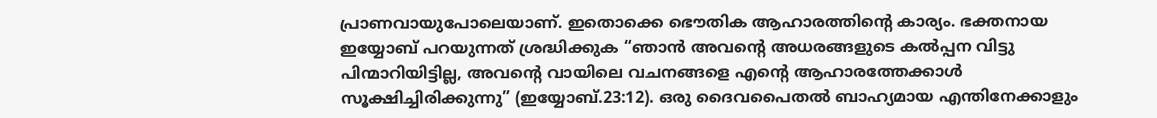പ്രാണവായുപോലെയാണ്. ഇതൊക്കെ ഭൌതിക ആഹാരത്തിന്റെ കാര്യം. ഭക്തനായ ഇയ്യോബ് പറയുന്നത് ശ്രദ്ധിക്കുക “ഞാന്‍ അവന്റെ അധരങ്ങളുടെ കല്‍പ്പന വിട്ടു പിന്മാറിയിട്ടില്ല, അവന്റെ വായിലെ വചനങ്ങളെ എന്റെ ആഹാരത്തേക്കാള്‍ സൂക്ഷിച്ചിരിക്കുന്നു” (ഇയ്യോബ്.23:12). ഒരു ദൈവപൈതല്‍ ബാഹ്യമായ എന്തിനേക്കാളും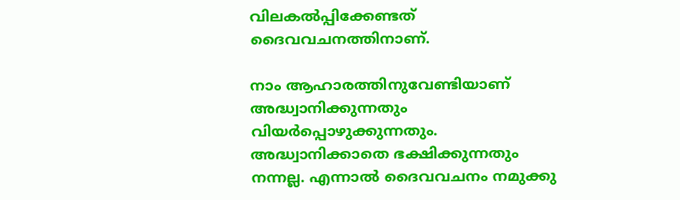വിലകല്‍പ്പിക്കേണ്ടത് ദൈവവചനത്തിനാണ്.

നാം ആഹാരത്തിനുവേണ്ടിയാണ് അദ്ധ്വാനിക്കുന്നതും വിയര്‍പ്പൊഴുക്കുന്നതും. അദ്ധ്വാനിക്കാതെ ഭക്ഷിക്കുന്നതും നന്നല്ല. എന്നാല്‍ ദൈവവചനം നമുക്കു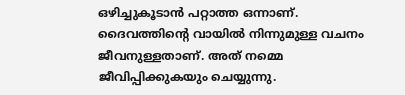ഒഴിച്ചുകൂടാന്‍ പറ്റാത്ത ഒന്നാണ്. ദൈവത്തിന്റെ വായില്‍ നിന്നുമുള്ള വചനം ജീവനുള്ളതാണ്. അത് നമ്മെ ജീവിപ്പിക്കുകയും ചെയ്യുന്നു.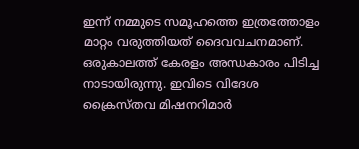ഇന്ന് നമ്മുടെ സമൂഹത്തെ ഇത്രത്തോളം മാറ്റം വരുത്തിയത് ദൈവവചനമാണ്. ഒരുകാലത്ത് കേരളം അന്ധകാരം പിടിച്ച നാടായിരുന്നു. ഇവിടെ വിദേശ ക്രൈസ്തവ മിഷനറിമാര്‍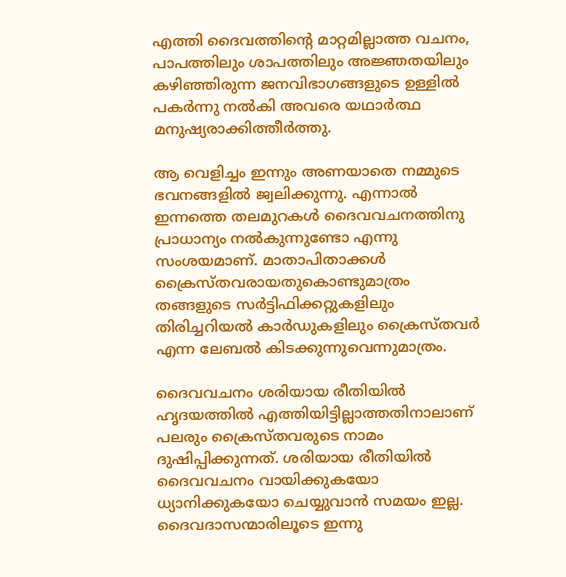എത്തി ദൈവത്തിന്റെ മാറ്റമില്ലാത്ത വചനം, പാപത്തിലും ശാപത്തിലും അജ്ഞതയിലും കഴിഞ്ഞിരുന്ന ജനവിഭാഗങ്ങളുടെ ഉള്ളില്‍ പകര്‍ന്നു നല്‍കി അവരെ യഥാര്‍ത്ഥ മനുഷ്യരാക്കിത്തീര്‍ത്തു.

ആ വെളിച്ചം ഇന്നും അണയാതെ നമ്മുടെ ഭവനങ്ങളില്‍ ജ്വലിക്കുന്നു. എന്നാല്‍ ഇന്നത്തെ തലമുറകള്‍ ദൈവവചനത്തിനു പ്രാധാന്യം നല്‍കുന്നുണ്ടോ എന്നു സംശയമാണ്. മാതാപിതാക്കള്‍ ക്രൈസ്തവരായതുകൊണ്ടുമാത്രം തങ്ങളുടെ സര്‍ട്ടിഫിക്കറ്റുകളിലും തിരിച്ചറിയല്‍ കാര്‍ഡുകളിലും ക്രൈസ്തവര്‍ എന്ന ലേബല്‍ കിടക്കുന്നുവെന്നുമാത്രം.

ദൈവവചനം ശരിയായ രീതിയില്‍ ഹൃദയത്തില്‍ എത്തിയിട്ടില്ലാത്തതിനാലാണ് പലരും ക്രൈസ്തവരുടെ നാമം ദുഷിപ്പിക്കുന്നത്. ശരിയായ രീതിയില്‍ ദൈവവചനം വായിക്കുകയോ ധ്യാനിക്കുകയോ ചെയ്യുവാന്‍ സമയം ഇല്ല. ദൈവദാസന്മാരിലൂടെ ഇന്നു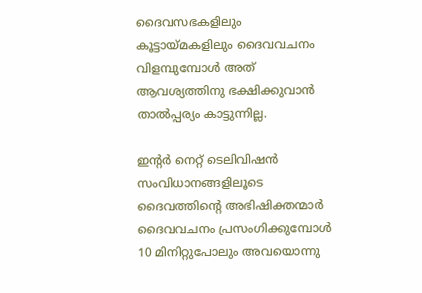ദൈവസഭകളിലും കൂട്ടായ്മകളിലും ദൈവവചനം വിളമ്പുമ്പോള്‍ അത് ആവശ്യത്തിനു ഭക്ഷിക്കുവാന്‍ താല്‍പ്പര്യം കാട്ടുന്നില്ല.

ഇന്റര്‍ നെറ്റ് ടെലിവിഷന്‍ സംവിധാനങ്ങളിലൂടെ ദൈവത്തിന്റെ അഭിഷിക്തന്മാര്‍ ദൈവവചനം പ്രസംഗിക്കുമ്പോള്‍ 10 മിനിറ്റുപോലും അവയൊന്നു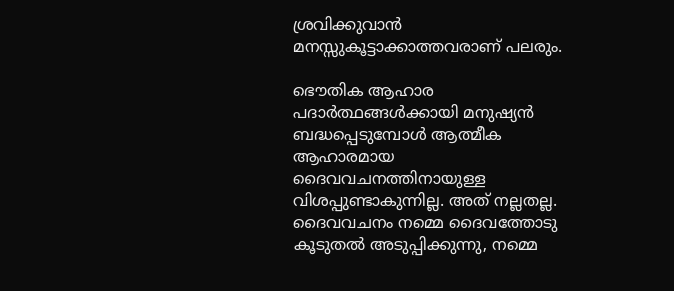ശ്രവിക്കുവാന്‍ മനസ്സുകൂട്ടാക്കാത്തവരാണ് പലരും.

ഭൌതിക ആഹാര പദാര്‍ത്ഥങ്ങള്‍ക്കായി മനുഷ്യന്‍ ബദ്ധപ്പെടുമ്പോള്‍ ആത്മീക ആഹാരമായ ദൈവവചനത്തിനായുള്ള വിശപ്പുണ്ടാകുന്നില്ല. അത് നല്ലതല്ല. ദൈവവചനം നമ്മെ ദൈവത്തോടു കൂടുതല്‍ അടുപ്പിക്കുന്നു, നമ്മെ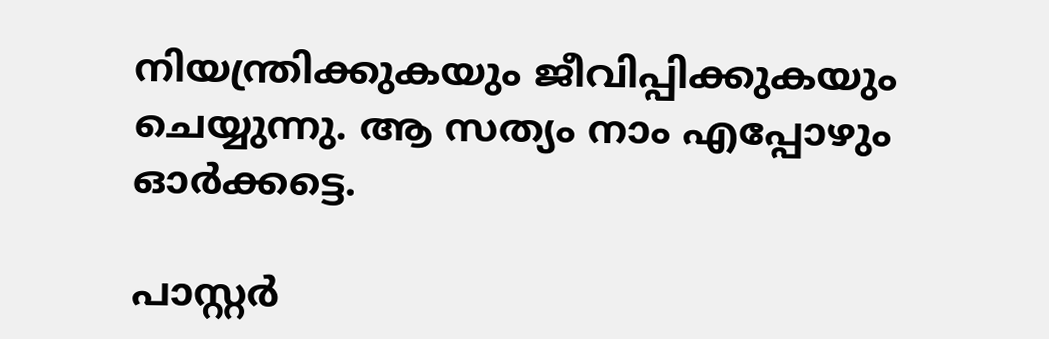നിയന്ത്രിക്കുകയും ജീവിപ്പിക്കുകയും ചെയ്യുന്നു. ആ സത്യം നാം എപ്പോഴും ഓര്‍ക്കട്ടെ.

പാസ്റ്റര്‍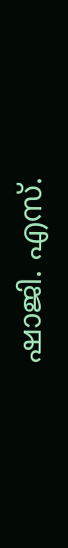ഷാജി. എസ്.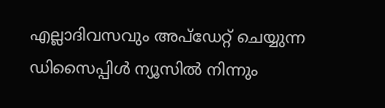എല്ലാദിവസവും അപ്ഡേറ്റ് ചെയ്യുന്ന ഡിസൈപ്പിൾ ന്യൂസിൽ നിന്നും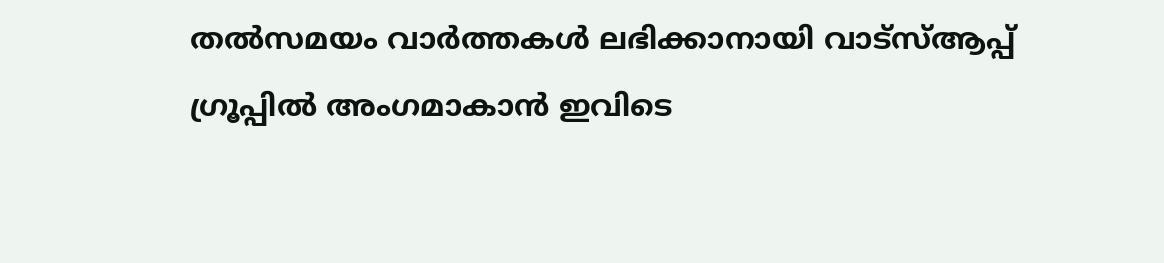തൽസമയം വാർത്തകൾ ലഭിക്കാനായി വാട്സ്ആപ്പ് ഗ്രൂപ്പിൽ അംഗമാകാൻ ഇവിടെ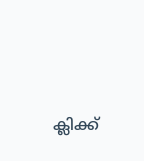ക്ലിക്ക്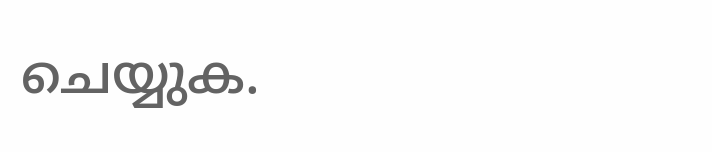ചെയ്യുക.